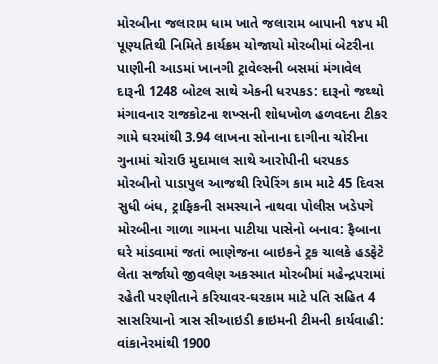મોરબીના જલારામ ધામ ખાતે જલારામ બાપાની ૧૪૫ મી પૂણ્યતિથી નિમિતે કાર્યક્રમ યોજાયો મોરબીમાં બેટરીના પાણીની આડમાં ખાનગી ટ્રાવેલ્સની બસમાં મંગાવેલ દારૂની 1248 બોટલ સાથે એકની ધરપકડ: દારૂનો જથ્થો મંગાવનાર રાજકોટના શખ્સની શોધખોળ હળવદના ટીકર ગામે ઘરમાંથી 3.94 લાખના સોનાના દાગીના ચોરીના ગુનામાં ચોરાઉ મુદામાલ સાથે આરોપીની ધરપકડ મોરબીનો પાડાપુલ આજથી રિપેરિંગ કામ માટે 45 દિવસ સુધી બંધ, ટ્રાફિકની સમસ્યાને નાથવા પોલીસ ખડેપગે મોરબીના ગાળા ગામના પાટીયા પાસેનો બનાવ: ફૈબાના ઘરે માંડવામાં જતાં ભાણેજના બાઇકને ટ્રક ચાલકે હડફેટે લેતા સર્જાયો જીવલેણ અકસ્માત મોરબીમાં મહેન્દ્રપરામાં રહેતી પરણીતાને કરિયાવર-ઘરકામ માટે પતિ સહિત 4 સાસરિયાનો ત્રાસ સીઆઇડી ક્રાઇમની ટીમની કાર્યવાહી: વાંકાનેરમાંથી 1900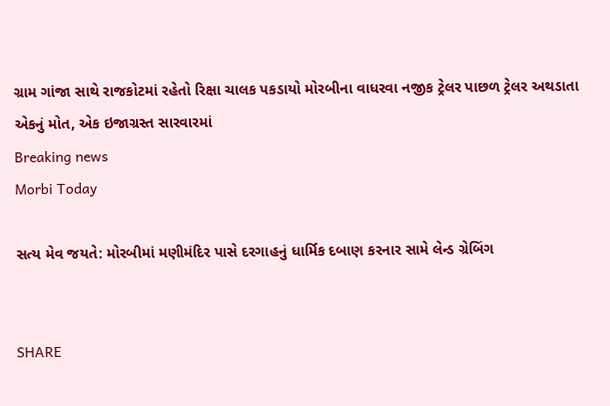ગ્રામ ગાંજા સાથે રાજકોટમાં રહેતો રિક્ષા ચાલક પકડાયો મોરબીના વાધરવા નજીક ટ્રેલર પાછળ ટ્રેલર અથડાતા એકનું મોત, એક ઇજાગ્રસ્ત સારવારમાં
Breaking news
Morbi Today

સત્ય મેવ જયતે: મોરબીમાં મણીમંદિર પાસે દરગાહનું ધાર્મિક દબાણ કરનાર સામે લેન્ડ ગ્રેબિંગ


SHARE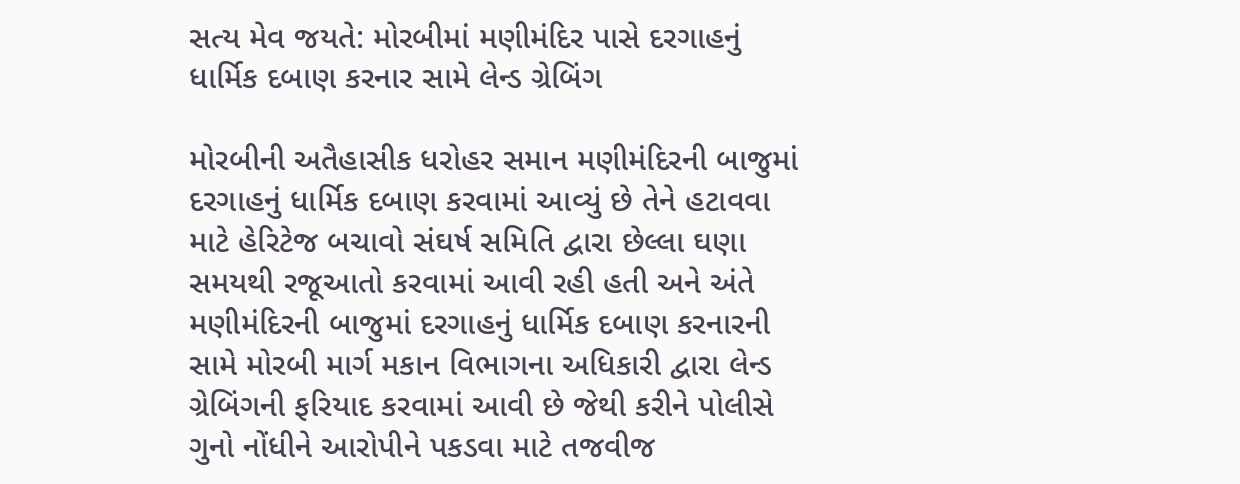સત્ય મેવ જયતે: મોરબીમાં મણીમંદિર પાસે દરગાહનું ધાર્મિક દબાણ કરનાર સામે લેન્ડ ગ્રેબિંગ

મોરબીની અતૈહાસીક ધરોહર સમાન મણીમંદિરની બાજુમાં દરગાહનું ધાર્મિક દબાણ કરવામાં આવ્યું છે તેને હટાવવા માટે હેરિટેજ બચાવો સંઘર્ષ સમિતિ દ્વારા છેલ્લા ઘણા સમયથી રજૂઆતો કરવામાં આવી રહી હતી અને અંતે મણીમંદિરની બાજુમાં દરગાહનું ધાર્મિક દબાણ કરનારની સામે મોરબી માર્ગ મકાન વિભાગના અધિકારી દ્વારા લેન્ડ ગ્રેબિંગની ફરિયાદ કરવામાં આવી છે જેથી કરીને પોલીસે ગુનો નોંધીને આરોપીને પકડવા માટે તજવીજ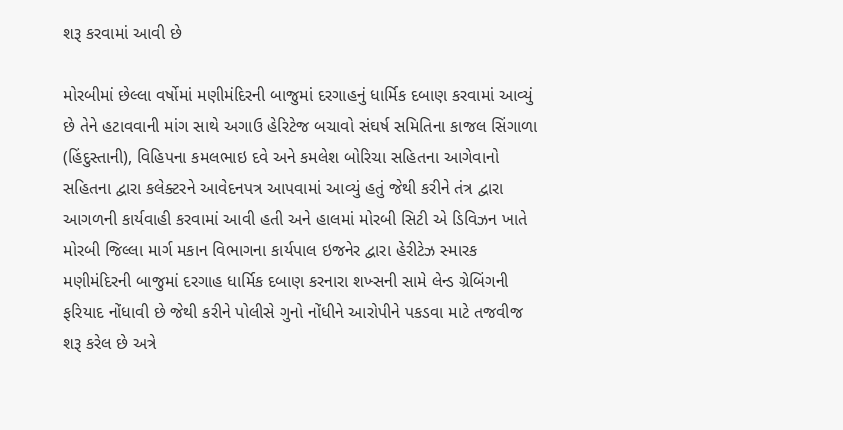શરૂ કરવામાં આવી છે

મોરબીમાં છેલ્લા વર્ષોમાં મણીમંદિરની બાજુમાં દરગાહનું ધાર્મિક દબાણ કરવામાં આવ્યું છે તેને હટાવવાની માંગ સાથે અગાઉ હેરિટેજ બચાવો સંઘર્ષ સમિતિના કાજલ સિંગાળા (હિંદુસ્તાની), વિહિપના કમલભાઇ દવે અને કમલેશ બોરિચા સહિતના આગેવાનો સહિતના દ્વારા કલેક્ટરને આવેદનપત્ર આપવામાં આવ્યું હતું જેથી કરીને તંત્ર દ્વારા આગળની કાર્યવાહી કરવામાં આવી હતી અને હાલમાં મોરબી સિટી એ ડિવિઝન ખાતે મોરબી જિલ્લા માર્ગ મકાન વિભાગના કાર્યપાલ ઇજનેર દ્વારા હેરીટેઝ સ્મારક મણીમંદિરની બાજુમાં દરગાહ ધાર્મિક દબાણ કરનારા શખ્સની સામે લેન્ડ ગ્રેબિંગની ફરિયાદ નોંધાવી છે જેથી કરીને પોલીસે ગુનો નોંધીને આરોપીને પકડવા માટે તજવીજ શરૂ કરેલ છે અત્રે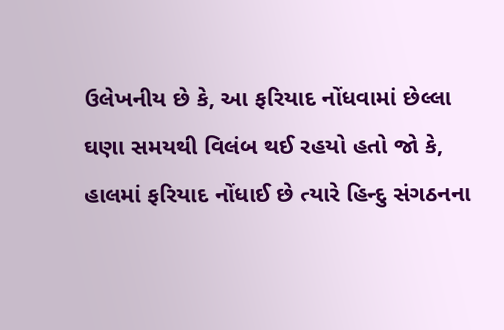ઉલેખનીય છે કે, આ ફરિયાદ નોંધવામાં છેલ્લા ઘણા સમયથી વિલંબ થઈ રહયો હતો જો કે, હાલમાં ફરિયાદ નોંધાઈ છે ત્યારે હિન્દુ સંગઠનના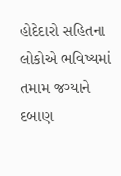હોદેદારો સહિતના લોકોએ ભવિષ્યમાં તમામ જગ્યાને દબાણ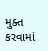મુક્ત કરવામાં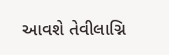આવશે તેવીલાગ્નિ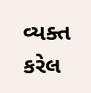વ્યક્ત કરેલ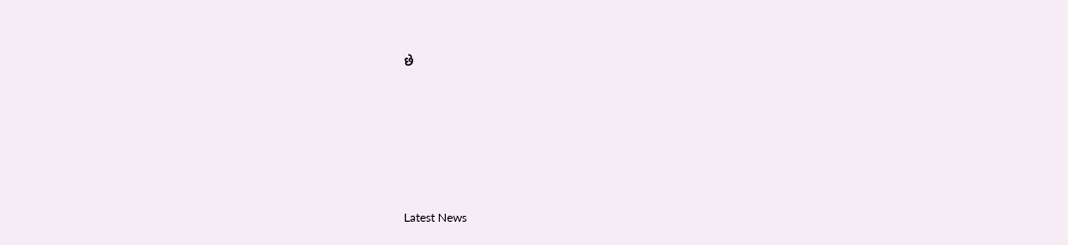છે






Latest News